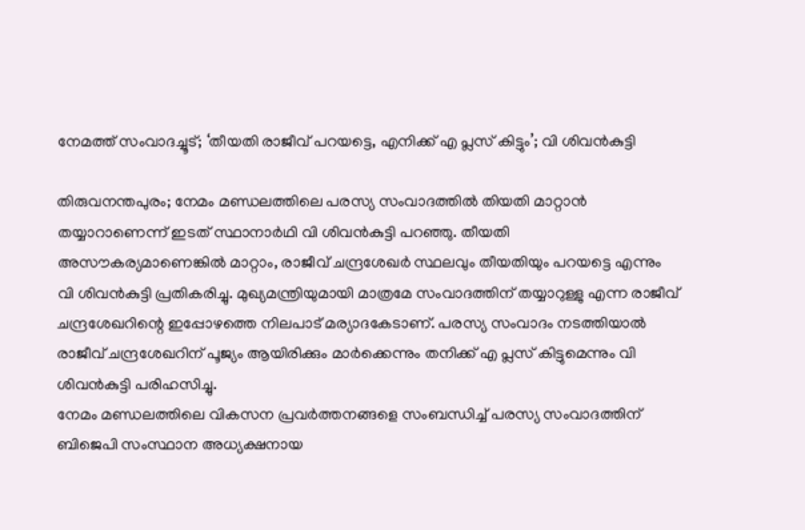നേമത്ത് സംവാദച്ചൂട്; ‘തീയതി രാജീവ് പറയട്ടെ, എനിക്ക് എ പ്ലസ് കിട്ടും’; വി ശിവൻകുട്ടി

തിരുവനന്തപുരം; നേമം മണ്ഡലത്തിലെ പരസ്യ സംവാദത്തിൽ തിയതി മാറ്റാൻ തയ്യാറാണെന്ന് ഇടത് സ്ഥാനാർഥി വി ശിവൻകുട്ടി പറഞ്ഞു. തീയതി അസൗകര്യമാണെങ്കിൽ മാറ്റാം, രാജീവ് ചന്ദ്രശേഖർ സ്ഥലവും തീയതിയും പറയട്ടെ എന്നും വി ശിവൻകുട്ടി പ്രതികരിച്ചു. മുഖ്യമന്ത്രിയുമായി മാത്രമേ സംവാദത്തിന് തയ്യാറുള്ളു എന്ന രാജീവ് ചന്ദ്രശേഖറിന്റെ ഇപ്പോഴത്തെ നിലപാട് മര്യാദകേടാണ്. പരസ്യ സംവാദം നടത്തിയാൽ രാജീവ് ചന്ദ്രശേഖറിന് പൂജ്യം ആയിരിക്കും മാർക്കെന്നും തനിക്ക് എ പ്ലസ് കിട്ടുമെന്നും വി ശിവൻകുട്ടി പരിഹസിച്ചു.
നേമം മണ്ഡലത്തിലെ വികസന പ്രവർത്തനങ്ങളെ സംബന്ധിച്ച് പരസ്യ സംവാദത്തിന് ബിജെപി സംസ്ഥാന അധ്യക്ഷനായ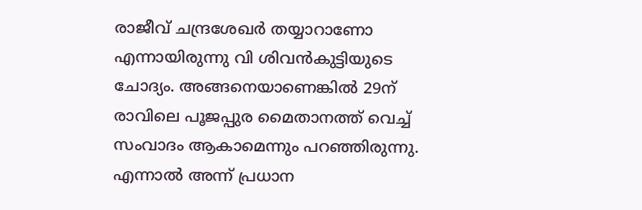രാജീവ് ചന്ദ്രശേഖർ തയ്യാറാണോ എന്നായിരുന്നു വി ശിവൻകുട്ടിയുടെ ചോദ്യം. അങ്ങനെയാണെങ്കിൽ 29ന് രാവിലെ പൂജപ്പുര മൈതാനത്ത് വെച്ച് സംവാദം ആകാമെന്നും പറഞ്ഞിരുന്നു. എന്നാൽ അന്ന് പ്രധാന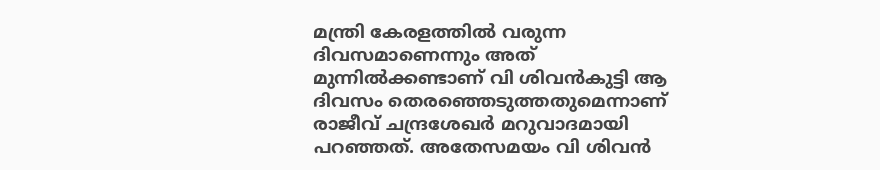മന്ത്രി കേരളത്തിൽ വരുന്ന ദിവസമാണെന്നും അത് മുന്നിൽക്കണ്ടാണ് വി ശിവൻകുട്ടി ആ ദിവസം തെരഞ്ഞെടുത്തതുമെന്നാണ് രാജീവ് ചന്ദ്രശേഖർ മറുവാദമായി പറഞ്ഞത്. അതേസമയം വി ശിവൻ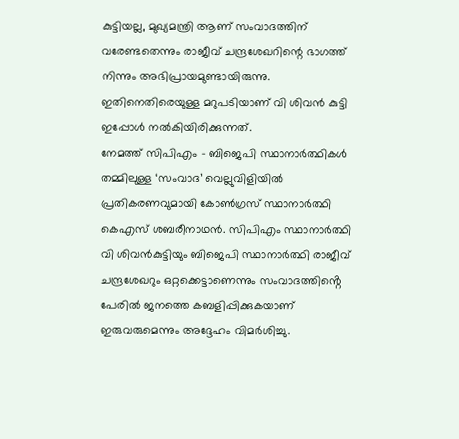കുട്ടിയല്ല, മുഖ്യമന്ത്രി ആണ് സംവാദത്തിന് വരേണ്ടതെന്നും രാജീവ് ചന്ദ്രശേഖറിന്റെ ഭാഗത്ത് നിന്നും അഭിപ്രായമുണ്ടായിരുന്നു. ഇതിനെതിരെയുള്ള മറുപടിയാണ് വി ശിവൻ കുട്ടി ഇപ്പോൾ നൽകിയിരിക്കുന്നത്.
നേമത്ത് സിപിഎം – ബിജെപി സ്ഥാനാർത്ഥികൾ തമ്മിലുള്ള ‘സംവാദ’ വെല്ലുവിളിയിൽ പ്രതികരണവുമായി കോൺഗ്രസ് സ്ഥാനാർത്ഥി കെഎസ് ശബരീനാഥൻ. സിപിഎം സ്ഥാനാർത്ഥി വി ശിവൻകുട്ടിയും ബിജെപി സ്ഥാനാർത്ഥി രാജീവ് ചന്ദ്രശേഖറും ഒറ്റക്കെട്ടാണെന്നും സംവാദത്തിൻ്റെ പേരിൽ ജനത്തെ കബളിപ്പിക്കുകയാണ് ഇരുവരുമെന്നും അദ്ദേഹം വിമർശിച്ചു.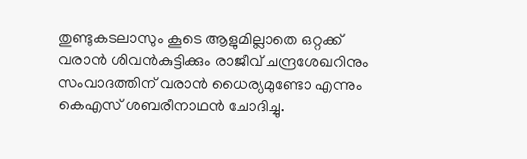തുണ്ടുകടലാസും കൂടെ ആളുമില്ലാതെ ഒറ്റക്ക് വരാൻ ശിവൻകുട്ടിക്കും രാജീവ് ചന്ദ്രശേഖറിനും സംവാദത്തിന് വരാൻ ധൈര്യമുണ്ടോ എന്നും കെഎസ് ശബരീനാഥൻ ചോദിച്ചു.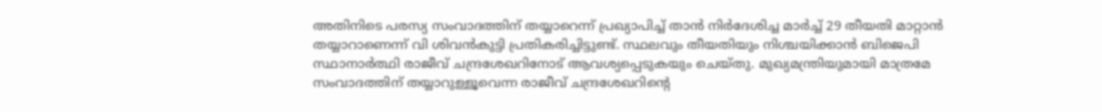അതിനിടെ പരസ്യ സംവാദത്തിന് തയ്യാറെന്ന് പ്രഖ്യാപിച്ച് താൻ നിർദേശിച്ച മാർച്ച് 29 തീയതി മാറ്റാൻ തയ്യാറാണെന്ന് വി ശിവൻകുട്ടി പ്രതികരിച്ചിട്ടുണ്ട്. സ്ഥലവും തീയതിയും നിശ്ചയിക്കാൻ ബിജെപി സ്ഥാനാർത്ഥി രാജീവ് ചന്ദ്രശേഖറിനോട് ആവശ്യപ്പെടുകയും ചെയ്തു. മുഖ്യമന്ത്രിയുമായി മാത്രമേ സംവാദത്തിന് തയ്യാറുള്ളൂവെന്ന രാജീവ് ചന്ദ്രശേഖറിന്റെ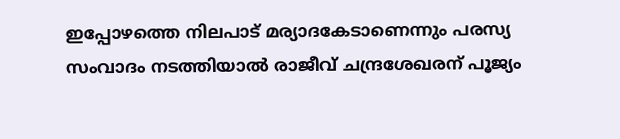ഇപ്പോഴത്തെ നിലപാട് മര്യാദകേടാണെന്നും പരസ്യ സംവാദം നടത്തിയാൽ രാജീവ് ചന്ദ്രശേഖരന് പൂജ്യം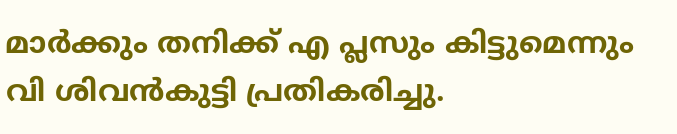മാർക്കും തനിക്ക് എ പ്ലസും കിട്ടുമെന്നും വി ശിവൻകുട്ടി പ്രതികരിച്ചു.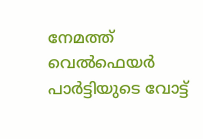നേമത്ത് വെൽഫെയർ പാർട്ടിയുടെ വോട്ട്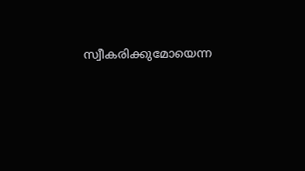സ്വീകരിക്കുമോയെന്ന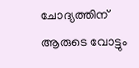ചോദ്യത്തിന് ആരുടെ വോട്ടും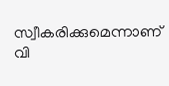സ്വീകരിക്കുമെന്നാണ് വി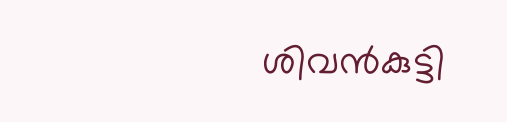ശിവൻകുട്ടി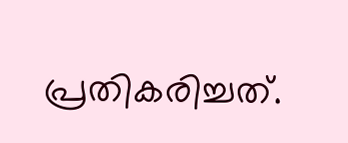പ്രതികരിച്ചത്.